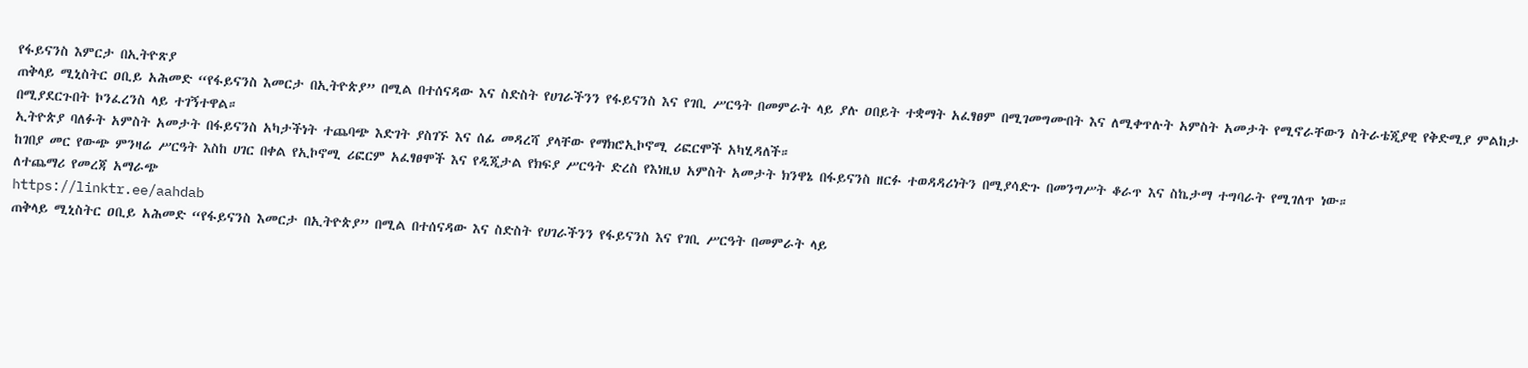የፋይናንስ እምርታ በኢትዮጽያ
ጠቅላይ ሚኒስትር ዐቢይ አሕመድ “የፋይናንስ እመርታ በኢትዮጵያ” በሚል በተሰናዳው እና ስድስት የሀገራችንን የፋይናንስ እና የገቢ ሥርዓት በመምራት ላይ ያሉ ዐበይት ተቋማት አፈፃፀም በሚገመግሙበት እና ለሚቀጥሉት አምስት አመታት የሚኖራቸውን ስትራቴጂያዊ የቅድሚያ ምልከታ በሚያደርጉበት ኮንፈረንስ ላይ ተገኝተዋል።
ኢትዮጵያ ባለፉት አምስት አመታት በፋይናንስ አካታችነት ተጨባጭ እድገት ያስገኙ እና ሰፊ መዳረሻ ያላቸው የማክሮኢኮኖሚ ሪፎርሞች አካሂዳለች።
ከገበያ መር የውጭ ምንዛሬ ሥርዓት እስከ ሀገር በቀል የኢኮኖሚ ሪፎርም አፈፃፀሞች እና የዲጂታል የክፍያ ሥርዓት ድረስ የእነዚህ አምስት አመታት ክንዋኔ በፋይናንስ ዘርፉ ተወዳዳሪነትን በሚያሳድጉ በመንግሥት ቆራጥ እና ስኬታማ ተግባራት የሚገለጥ ነው።
ለተጨማሪ የመረጃ አማራጭ
https://linktr.ee/aahdab
ጠቅላይ ሚኒስትር ዐቢይ አሕመድ “የፋይናንስ እመርታ በኢትዮጵያ” በሚል በተሰናዳው እና ስድስት የሀገራችንን የፋይናንስ እና የገቢ ሥርዓት በመምራት ላይ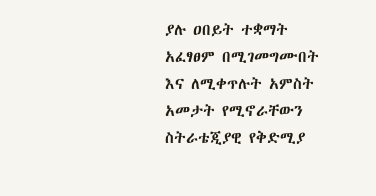ያሉ ዐበይት ተቋማት አፈፃፀም በሚገመግሙበት እና ለሚቀጥሉት አምስት አመታት የሚኖራቸውን ስትራቴጂያዊ የቅድሚያ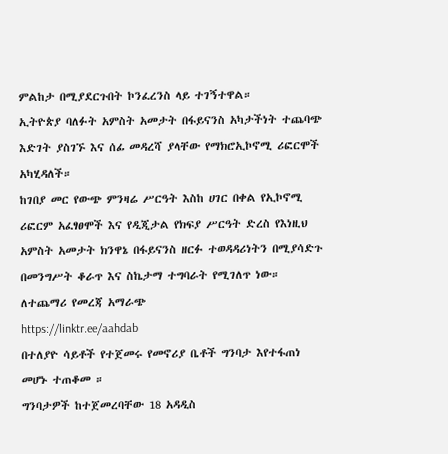ምልከታ በሚያደርጉበት ኮንፈረንስ ላይ ተገኝተዋል።
ኢትዮጵያ ባለፉት አምስት አመታት በፋይናንስ አካታችነት ተጨባጭ እድገት ያስገኙ እና ሰፊ መዳረሻ ያላቸው የማክሮኢኮኖሚ ሪፎርሞች አካሂዳለች።
ከገበያ መር የውጭ ምንዛሬ ሥርዓት እስከ ሀገር በቀል የኢኮኖሚ ሪፎርም አፈፃፀሞች እና የዲጂታል የክፍያ ሥርዓት ድረስ የእነዚህ አምስት አመታት ክንዋኔ በፋይናንስ ዘርፉ ተወዳዳሪነትን በሚያሳድጉ በመንግሥት ቆራጥ እና ስኬታማ ተግባራት የሚገለጥ ነው።
ለተጨማሪ የመረጃ አማራጭ
https://linktr.ee/aahdab
በተለያዮ ሳይቶች የተጀመሩ የመኖሪያ ቤቶች ግንባታ እየተፋጠነ መሆኑ ተጠቆመ ።
ግንባታዎች ከተጀመረባቸው 18 አዳዲስ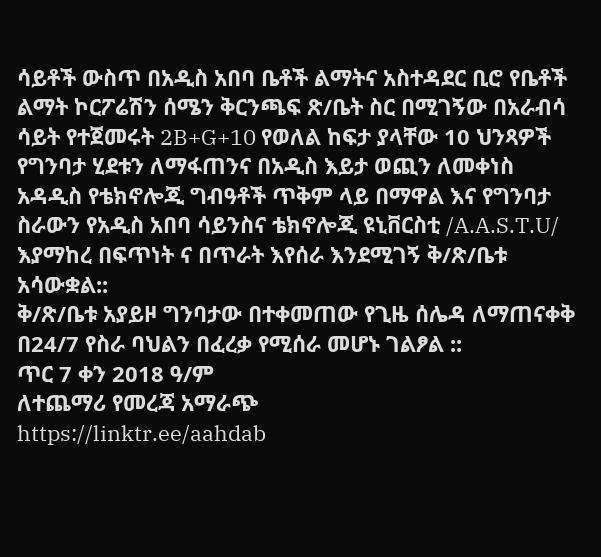ሳይቶች ውስጥ በአዲስ አበባ ቤቶች ልማትና አስተዳደር ቢሮ የቤቶች ልማት ኮርፖሬሽን ሰሜን ቅርንጫፍ ጽ/ቤት ስር በሚገኝው በአራብሳ ሳይት የተጀመሩት 2B+G+10 የወለል ከፍታ ያላቸው 10 ህንጻዎች የግንባታ ሂደቱን ለማፋጠንና በአዲስ እይታ ወጪን ለመቀነስ አዳዲስ የቴክኖሎጂ ግብዓቶች ጥቅም ላይ በማዋል እና የግንባታ ስራውን የአዲስ አበባ ሳይንስና ቴክኖሎጂ ዩኒቨርስቲ /A.A.S.T.U/ እያማከረ በፍጥነት ና በጥራት እየሰራ እንደሚገኝ ቅ/ጽ/ቤቱ አሳውቋል::
ቅ/ጽ/ቤቱ አያይዞ ግንባታው በተቀመጠው የጊዜ ሰሌዳ ለማጠናቀቅ በ24/7 የስራ ባህልን በፈረቃ የሚሰራ መሆኑ ገልፆል ::
ጥር 7 ቀን 2018 ዓ/ም
ለተጨማሪ የመረጃ አማራጭ
https://linktr.ee/aahdab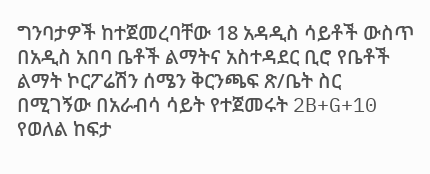ግንባታዎች ከተጀመረባቸው 18 አዳዲስ ሳይቶች ውስጥ በአዲስ አበባ ቤቶች ልማትና አስተዳደር ቢሮ የቤቶች ልማት ኮርፖሬሽን ሰሜን ቅርንጫፍ ጽ/ቤት ስር በሚገኝው በአራብሳ ሳይት የተጀመሩት 2B+G+10 የወለል ከፍታ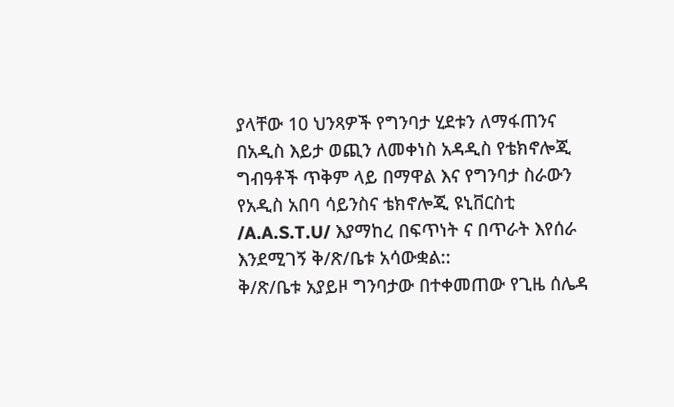ያላቸው 10 ህንጻዎች የግንባታ ሂደቱን ለማፋጠንና በአዲስ እይታ ወጪን ለመቀነስ አዳዲስ የቴክኖሎጂ ግብዓቶች ጥቅም ላይ በማዋል እና የግንባታ ስራውን የአዲስ አበባ ሳይንስና ቴክኖሎጂ ዩኒቨርስቲ /A.A.S.T.U/ እያማከረ በፍጥነት ና በጥራት እየሰራ እንደሚገኝ ቅ/ጽ/ቤቱ አሳውቋል::
ቅ/ጽ/ቤቱ አያይዞ ግንባታው በተቀመጠው የጊዜ ሰሌዳ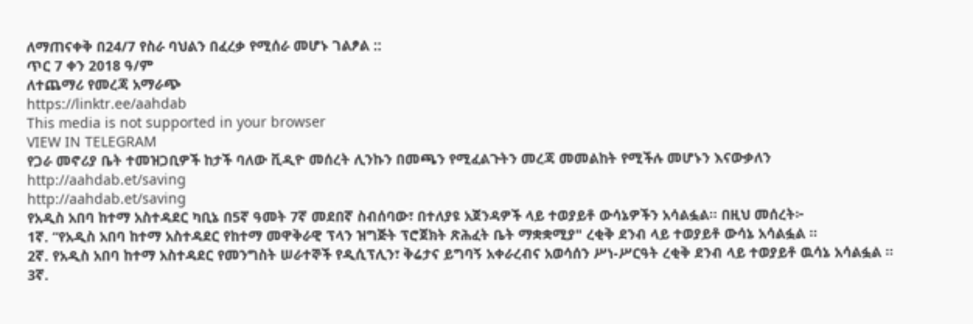ለማጠናቀቅ በ24/7 የስራ ባህልን በፈረቃ የሚሰራ መሆኑ ገልፆል ::
ጥር 7 ቀን 2018 ዓ/ም
ለተጨማሪ የመረጃ አማራጭ
https://linktr.ee/aahdab
This media is not supported in your browser
VIEW IN TELEGRAM
የጋራ መኖሪያ ቤት ተመዝጋቢዎች ከታች ባለው ቪዲዮ መሰረት ሊንኩን በመጫን የሚፈልጉትን መረጃ መመልከት የሚችሉ መሆኑን እናውቃለን
http://aahdab.et/saving
http://aahdab.et/saving
የአዲስ አበባ ከተማ አስተዳደር ካቢኔ በ5ኛ ዓመት 7ኛ መደበኛ ስብሰባው፣ በተለያዩ አጀንዳዎች ላይ ተወያይቶ ውሳኔዎችን አሳልፏል፡፡ በዚህ መሰረት፦
1ኛ. “የአዲስ አበባ ከተማ አስተዳደር የከተማ መዋቅራዊ ፕላን ዝግጅት ፕሮጀክት ጽሕፈት ቤት ማቋቋሚያ" ረቂቅ ደንብ ላይ ተወያይቶ ውሳኔ አሳልፏል ።
2ኛ. የአዲስ አበባ ከተማ አስተዳደር የመንግስት ሠራተኞች የዲሲፕሊን፣ ቅሬታና ይግባኝ አቀራረብና አወሳሰን ሥነ-ሥርዓት ረቂቅ ደንብ ላይ ተወያይቶ ዉሳኔ አሳልፏል ።
3ኛ.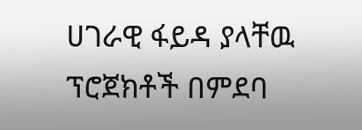ሀገራዊ ፋይዳ ያላቸዉ ፕሮጀክቶች በምደባ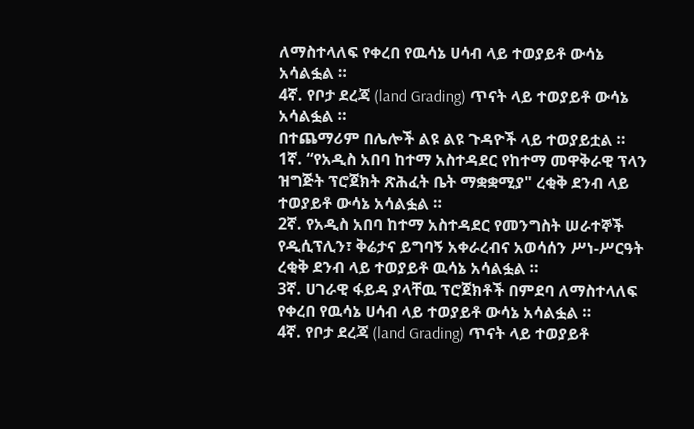ለማስተላለፍ የቀረበ የዉሳኔ ሀሳብ ላይ ተወያይቶ ውሳኔ አሳልፏል ።
4ኛ. የቦታ ደረጃ (land Grading) ጥናት ላይ ተወያይቶ ውሳኔ አሳልፏል ።
በተጨማሪም በሌሎች ልዩ ልዩ ጉዳዮች ላይ ተወያይቷል ።
1ኛ. “የአዲስ አበባ ከተማ አስተዳደር የከተማ መዋቅራዊ ፕላን ዝግጅት ፕሮጀክት ጽሕፈት ቤት ማቋቋሚያ" ረቂቅ ደንብ ላይ ተወያይቶ ውሳኔ አሳልፏል ።
2ኛ. የአዲስ አበባ ከተማ አስተዳደር የመንግስት ሠራተኞች የዲሲፕሊን፣ ቅሬታና ይግባኝ አቀራረብና አወሳሰን ሥነ-ሥርዓት ረቂቅ ደንብ ላይ ተወያይቶ ዉሳኔ አሳልፏል ።
3ኛ. ሀገራዊ ፋይዳ ያላቸዉ ፕሮጀክቶች በምደባ ለማስተላለፍ የቀረበ የዉሳኔ ሀሳብ ላይ ተወያይቶ ውሳኔ አሳልፏል ።
4ኛ. የቦታ ደረጃ (land Grading) ጥናት ላይ ተወያይቶ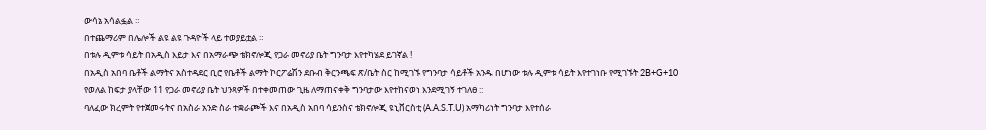ውሳኔ አሳልፏል ።
በተጨማሪም በሌሎች ልዩ ልዩ ጉዳዮች ላይ ተወያይቷል ።
በቱሉ ዲምቱ ሳይት በአዲስ እይታ እና በአማራጭ ቴክኖሎጂ የጋራ መኖሪያ ቤት ግንባታ እየተካሄደ ይገኛል !
በአዲስ አበባ ቤቶች ልማትና አስተዳደር ቢሮ የቤቶች ልማት ኮርፖሬሽን ደቡብ ቅርንጫፍ ጽ/ቤት ስር ከሚገኙ የግንባታ ሳይቶች አንዱ በሆነው ቱሉ ዲምቱ ሳይት እየተገነቡ የሚገኙት 2B+G+10 የወለል ከፍታ ያላቸው 11 የጋራ መኖሪያ ቤት ህንጻዎች በተቀመጠው ጊዜ ለማጠናቀቅ ግንባታው እየተከናወነ እንደሚገኝ ተገለፀ ::
ባለፈው ክረምት የተጀመሩትና በአስራ አንድ ስራ ተቋራጮች እና በአዲስ አበባ ሳይንስና ቴክኖሎጂ ዩኒቨርስቲ (A.A.S.T.U) አማካሪነት ግንባታ እየተሰራ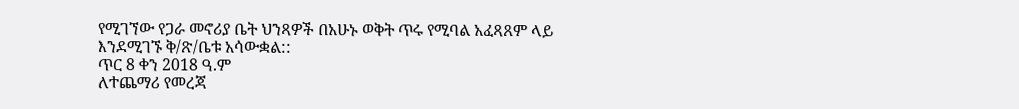የሚገኘው የጋራ መኖሪያ ቤት ህንጻዎች በአሁኑ ወቅት ጥሩ የሚባል አፈጻጸም ላይ እንደሚገኙ ቅ/ጽ/ቤቱ አሳውቋል::
ጥር 8 ቀን 2018 ዓ.ም
ለተጨማሪ የመረጃ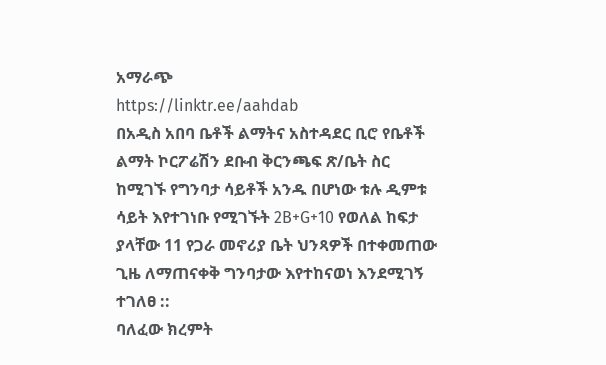አማራጭ
https://linktr.ee/aahdab
በአዲስ አበባ ቤቶች ልማትና አስተዳደር ቢሮ የቤቶች ልማት ኮርፖሬሽን ደቡብ ቅርንጫፍ ጽ/ቤት ስር ከሚገኙ የግንባታ ሳይቶች አንዱ በሆነው ቱሉ ዲምቱ ሳይት እየተገነቡ የሚገኙት 2B+G+10 የወለል ከፍታ ያላቸው 11 የጋራ መኖሪያ ቤት ህንጻዎች በተቀመጠው ጊዜ ለማጠናቀቅ ግንባታው እየተከናወነ እንደሚገኝ ተገለፀ ::
ባለፈው ክረምት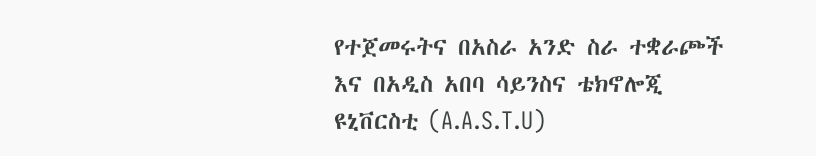የተጀመሩትና በአስራ አንድ ስራ ተቋራጮች እና በአዲስ አበባ ሳይንስና ቴክኖሎጂ ዩኒቨርስቲ (A.A.S.T.U)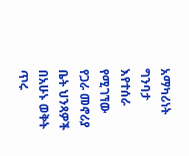አማካሪነት ግንባታ እየተሰራ የሚገኘው የጋራ መኖሪያ ቤት ህንጻዎች በአሁኑ ወቅት ጥሩ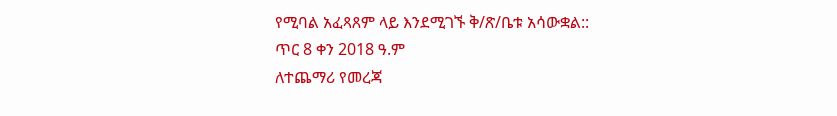የሚባል አፈጻጸም ላይ እንደሚገኙ ቅ/ጽ/ቤቱ አሳውቋል::
ጥር 8 ቀን 2018 ዓ.ም
ለተጨማሪ የመረጃ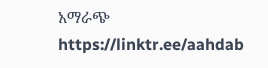አማራጭ
https://linktr.ee/aahdab